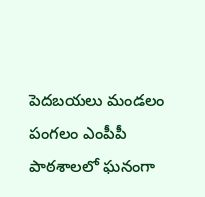పెదబయలు మండలం పంగలం ఎంపీపీ పాఠశాలలో ఘనంగా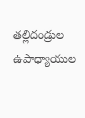తల్లిదండ్రుల ఉపాధ్యాయుల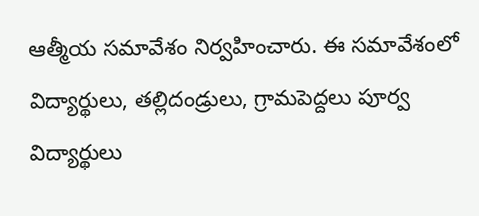ఆత్మీయ సమావేశం నిర్వహించారు. ఈ సమావేశంలో విద్యార్థులు, తల్లిదండ్రులు, గ్రామపెద్దలు పూర్వ విద్యార్థులు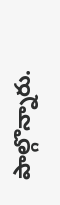పాల్గొన్నారు.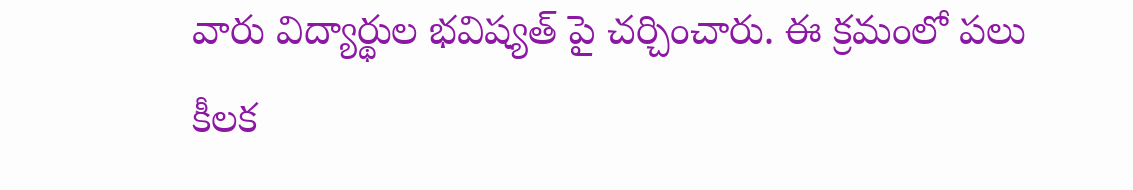వారు విద్యార్థుల భవిష్యత్ పై చర్చించారు. ఈ క్రమంలో పలు కీలక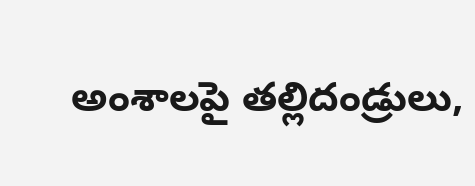అంశాలపై తల్లిదండ్రులు,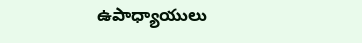ఉపాధ్యాయులు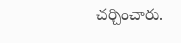చర్చించారు.